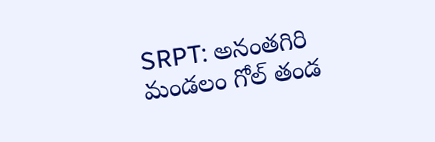SRPT: అనంతగిరి మండలం గోల్ తండ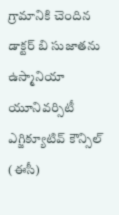గ్రామానికి చెందిన డాక్టర్ బి సుజాతను ఉస్మానియా యూనివర్సిటీ ఎగ్జిక్యూటివ్ కౌన్సిల్ (ఈసీ)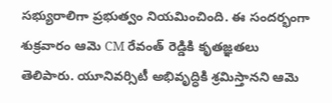సభ్యురాలిగా ప్రభుత్వం నియమించింది. ఈ సందర్భంగా శుక్రవారం ఆమె CM రేవంత్ రెడ్డికి కృతజ్ఞతలు తెలిపారు. యూనివర్సిటీ అభివృద్ధికి శ్రమిస్తానని ఆమె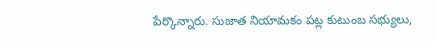పేర్కొన్నారు. సుజాత నియామకం పట్ల కుటుంబ సభ్యులు,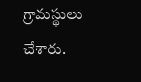గ్రామస్థులు చేశారు.